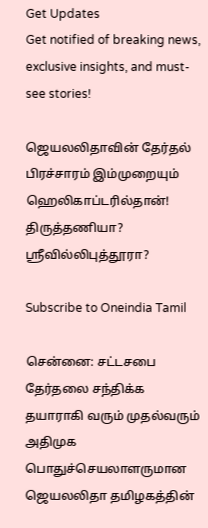Get Updates
Get notified of breaking news, exclusive insights, and must-see stories!

ஜெயலலிதாவின் தேர்தல் பிரச்சாரம் இம்முறையும் ஹெலிகாப்டரில்தான்! திருத்தணியா? ஸ்ரீவில்லிபுத்தூரா?

Subscribe to Oneindia Tamil

சென்னை: சட்டசபை தேர்தலை சந்திக்க தயாராகி வரும் முதல்வரும் அதிமுக பொதுச்செயலாளருமான ஜெயலலிதா தமிழகத்தின்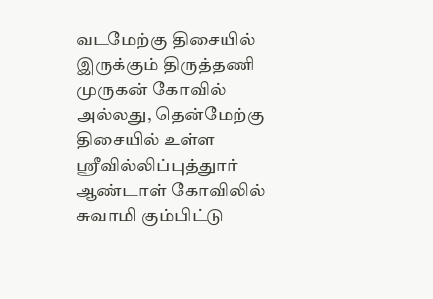வடமேற்கு திசையில் இருக்கும் திருத்தணி முருகன் கோவில் அல்லது, தென்மேற்கு திசையில் உள்ள ஸ்ரீவில்லிப்புத்துார் ஆண்டாள் கோவிலில் சுவாமி கும்பிட்டு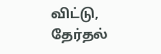விட்டு, தேர்தல்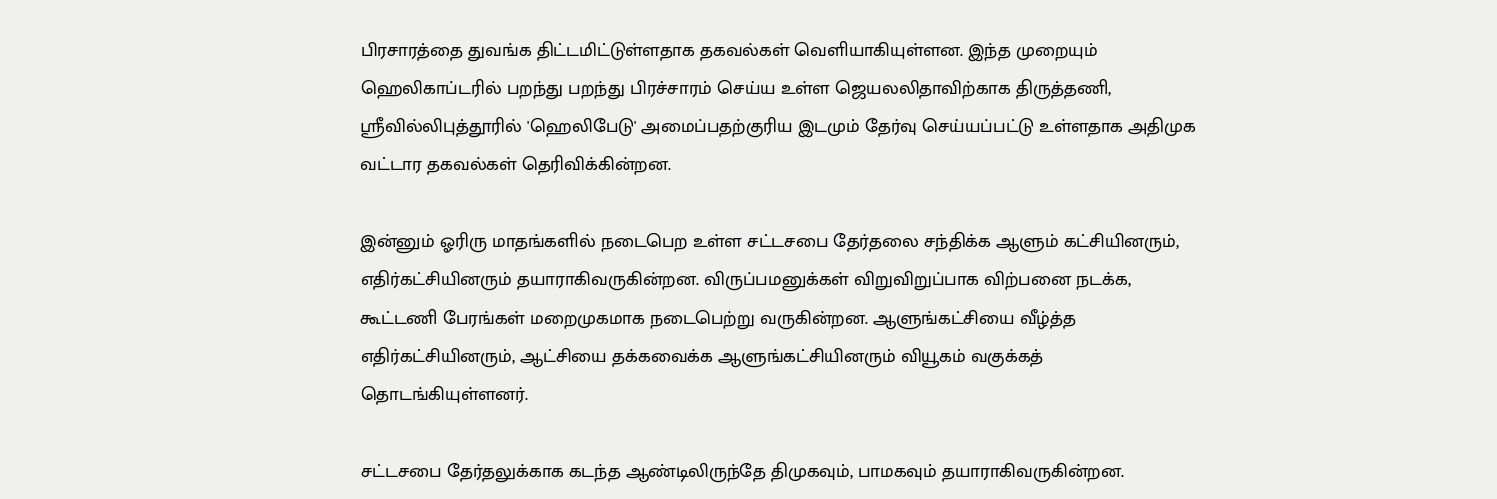பிரசாரத்தை துவங்க திட்டமிட்டுள்ளதாக தகவல்கள் வெளியாகியுள்ளன. இந்த முறையும் ஹெலிகாப்டரில் பறந்து பறந்து பிரச்சாரம் செய்ய உள்ள ஜெயலலிதாவிற்காக திருத்தணி, ஸ்ரீவில்லிபுத்தூரில் 'ஹெலிபேடு' அமைப்பதற்குரிய இடமும் தேர்வு செய்யப்பட்டு உள்ளதாக அதிமுக வட்டார தகவல்கள் தெரிவிக்கின்றன.

இன்னும் ஓரிரு மாதங்களில் நடைபெற உள்ள சட்டசபை தேர்தலை சந்திக்க ஆளும் கட்சியினரும், எதிர்கட்சியினரும் தயாராகிவருகின்றன. விருப்பமனுக்கள் விறுவிறுப்பாக விற்பனை நடக்க, கூட்டணி பேரங்கள் மறைமுகமாக நடைபெற்று வருகின்றன. ஆளுங்கட்சியை வீழ்த்த எதிர்கட்சியினரும், ஆட்சியை தக்கவைக்க ஆளுங்கட்சியினரும் வியூகம் வகுக்கத் தொடங்கியுள்ளனர்.

சட்டசபை தேர்தலுக்காக கடந்த ஆண்டிலிருந்தே திமுகவும், பாமகவும் தயாராகிவருகின்றன.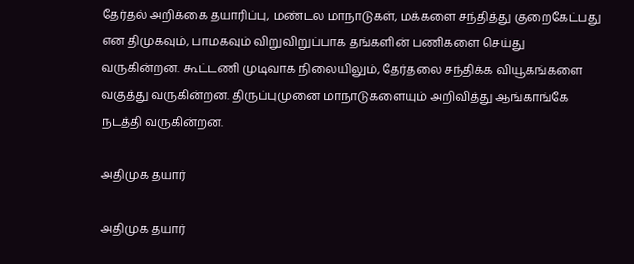தேர்தல் அறிக்கை தயாரிப்பு, மண்டல மாநாடுகள், மக்களை சந்தித்து குறைகேட்பது என திமுகவும், பாமகவும் விறுவிறுப்பாக தங்களின் பணிகளை செய்து வருகின்றன. கூட்டணி முடிவாக நிலையிலும், தேர்தலை சந்திக்க வியூகங்களை வகுத்து வருகின்றன. திருப்புமுனை மாநாடுகளையும் அறிவித்து ஆங்காங்கே நடத்தி வருகின்றன.

அதிமுக தயார்

அதிமுக தயார்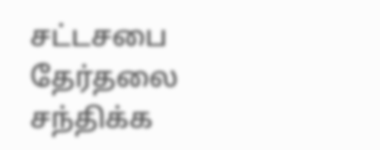சட்டசபை தேர்தலை சந்திக்க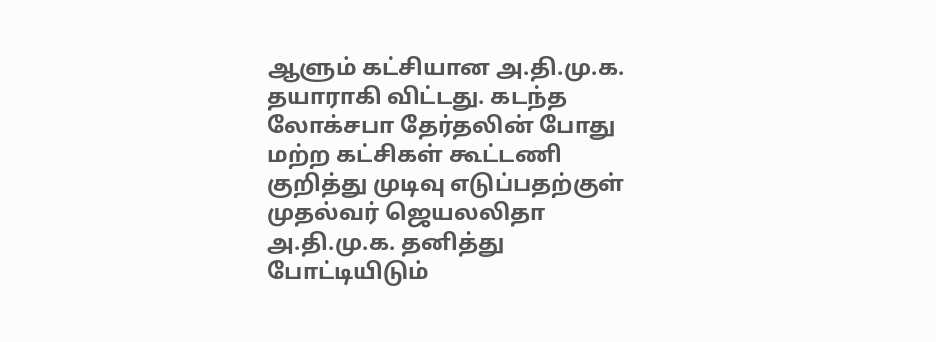ஆளும் கட்சியான அ.தி.மு.க. தயாராகி விட்டது. கடந்த லோக்சபா தேர்தலின் போது மற்ற கட்சிகள் கூட்டணி குறித்து முடிவு எடுப்பதற்குள் முதல்வர் ஜெயலலிதா அ.தி.மு.க. தனித்து போட்டியிடும்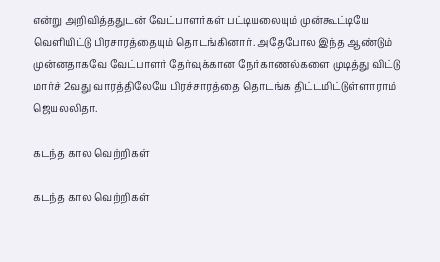என்று அறிவித்ததுடன் வேட்பாளர்கள் பட்டியலையும் முன்கூட்டியே வெளியிட்டு பிரசாரத்தையும் தொடங்கினார். அதேபோல இந்த ஆண்டும் முன்னதாகவே வேட்பாளர் தேர்வுக்கான நேர்காணல்களை முடித்து விட்டு மார்ச் 2வது வாரத்திலேயே பிரச்சாரத்தை தொடங்க திட்டமிட்டுள்ளாராம் ஜெயலலிதா.

கடந்த கால வெற்றிகள்

கடந்த கால வெற்றிகள்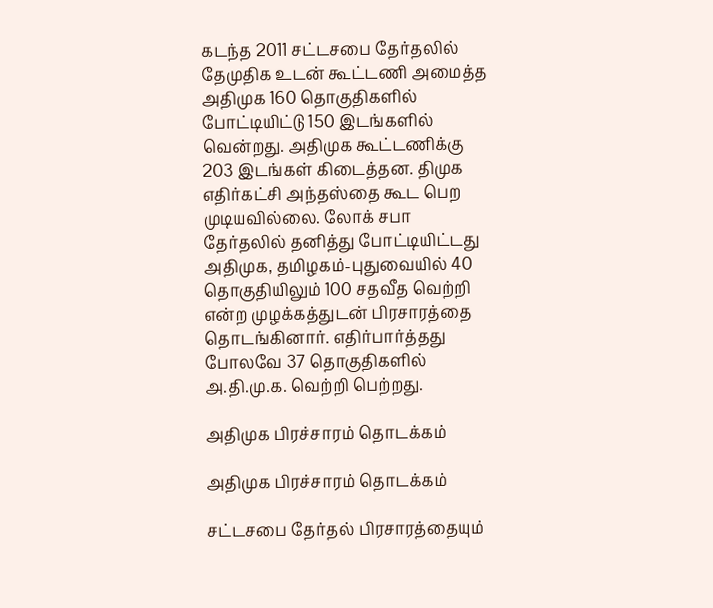கடந்த 2011 சட்டசபை தேர்தலில் தேமுதிக உடன் கூட்டணி அமைத்த அதிமுக 160 தொகுதிகளில் போட்டியிட்டு 150 இடங்களில் வென்றது. அதிமுக கூட்டணிக்கு 203 இடங்கள் கிடைத்தன. திமுக எதிர்கட்சி அந்தஸ்தை கூட பெற முடியவில்லை. லோக் சபா தேர்தலில் தனித்து போட்டியிட்டது அதிமுக, தமிழகம்-புதுவையில் 40 தொகுதியிலும் 100 சதவீத வெற்றி என்ற முழக்கத்துடன் பிரசாரத்தை தொடங்கினார். எதிர்பார்த்தது போலவே 37 தொகுதிகளில் அ.தி.மு.க. வெற்றி பெற்றது.

அதிமுக பிரச்சாரம் தொடக்கம்

அதிமுக பிரச்சாரம் தொடக்கம்

சட்டசபை தேர்தல் பிரசாரத்தையும்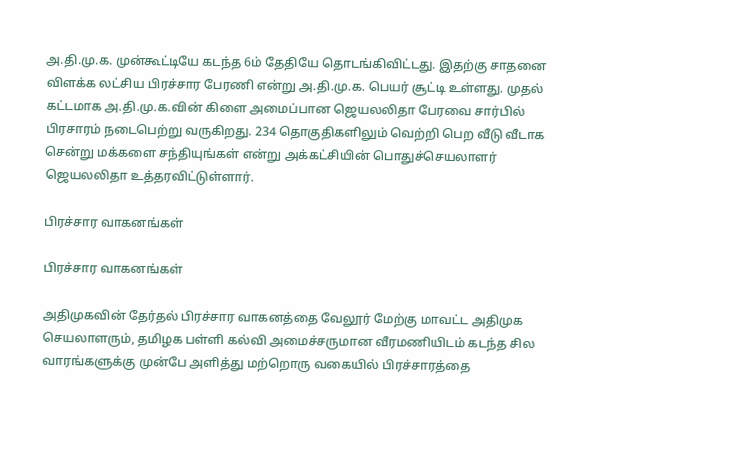அ.தி.மு.க. முன்கூட்டியே கடந்த 6ம் தேதியே தொடங்கிவிட்டது. இதற்கு சாதனை விளக்க லட்சிய பிரச்சார பேரணி என்று அ.தி.மு.க. பெயர் சூட்டி உள்ளது. முதல் கட்டமாக அ.தி.மு.க.வின் கிளை அமைப்பான ஜெயலலிதா பேரவை சார்பில் பிரசாரம் நடைபெற்று வருகிறது. 234 தொகுதிகளிலும் வெற்றி பெற வீடு வீடாக சென்று மக்களை சந்தியுங்கள் என்று அக்கட்சியின் பொதுச்செயலாளர் ஜெயலலிதா உத்தரவிட்டுள்ளார்.

பிரச்சார வாகனங்கள்

பிரச்சார வாகனங்கள்

அதிமுகவின் தேர்தல் பிரச்சார வாகனத்தை வேலூர் மேற்கு மாவட்ட அதிமுக செயலாளரும், தமிழக பள்ளி கல்வி அமைச்சருமான வீரமணியிடம் கடந்த சில வாரங்களுக்கு முன்பே அளித்து மற்றொரு வகையில் பிரச்சாரத்தை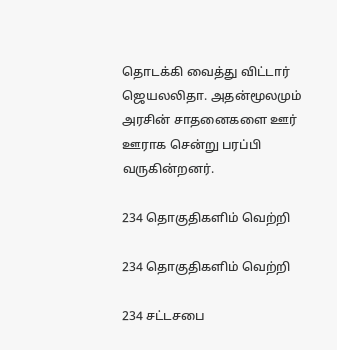தொடக்கி வைத்து விட்டார் ஜெயலலிதா. அதன்மூலமும் அரசின் சாதனைகளை ஊர் ஊராக சென்று பரப்பி வருகின்றனர்.

234 தொகுதிகளிம் வெற்றி

234 தொகுதிகளிம் வெற்றி

234 சட்டசபை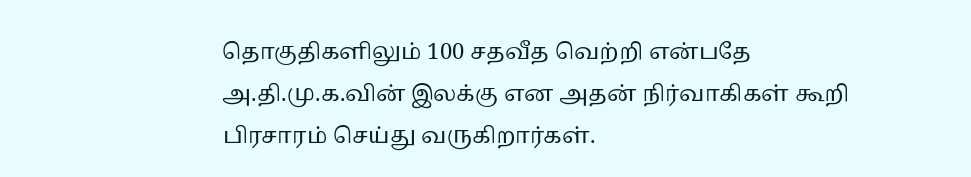தொகுதிகளிலும் 100 சதவீத வெற்றி என்பதே அ.தி.மு.க.வின் இலக்கு என அதன் நிர்வாகிகள் கூறி பிரசாரம் செய்து வருகிறார்கள்.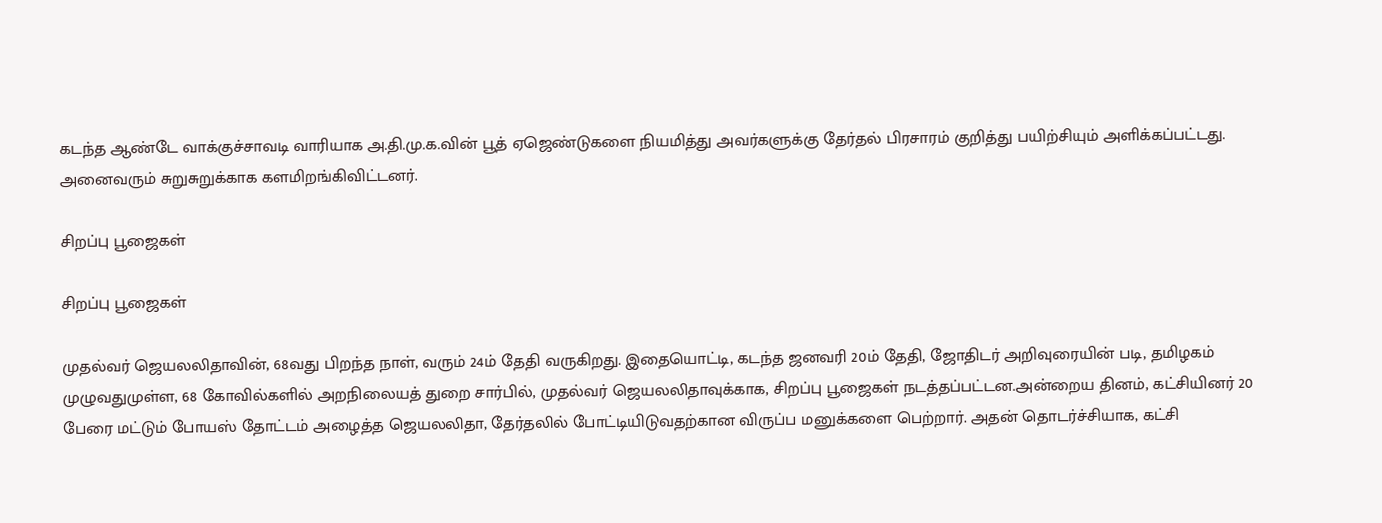கடந்த ஆண்டே வாக்குச்சாவடி வாரியாக அ.தி.மு.க.வின் பூத் ஏஜெண்டுகளை நியமித்து அவர்களுக்கு தேர்தல் பிரசாரம் குறித்து பயிற்சியும் அளிக்கப்பட்டது. அனைவரும் சுறுசுறுக்காக களமிறங்கிவிட்டனர்.

சிறப்பு பூஜைகள்

சிறப்பு பூஜைகள்

முதல்வர் ஜெயலலிதாவின், 68வது பிறந்த நாள், வரும் 24ம் தேதி வருகிறது. இதையொட்டி, கடந்த ஜனவரி 20ம் தேதி, ஜோதிடர் அறிவுரையின் படி, தமிழகம் முழுவதுமுள்ள, 68 கோவில்களில் அறநிலையத் துறை சார்பில், முதல்வர் ஜெயலலிதாவுக்காக, சிறப்பு பூஜைகள் நடத்தப்பட்டன.அன்றைய தினம், கட்சியினர் 20 பேரை மட்டும் போயஸ் தோட்டம் அழைத்த ஜெயலலிதா, தேர்தலில் போட்டியிடுவதற்கான விருப்ப மனுக்களை பெற்றார். அதன் தொடர்ச்சியாக, கட்சி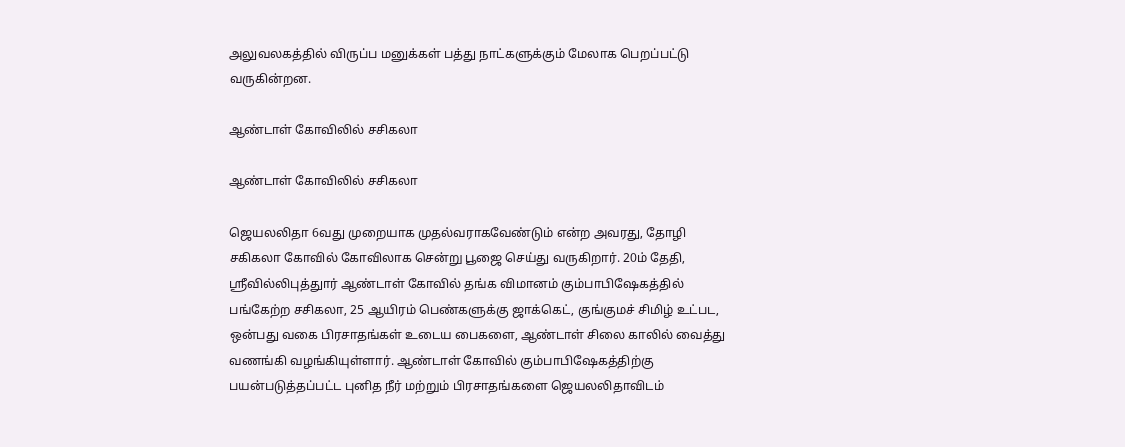அலுவலகத்தில் விருப்ப மனுக்கள் பத்து நாட்களுக்கும் மேலாக பெறப்பட்டு வருகின்றன.

ஆண்டாள் கோவிலில் சசிகலா

ஆண்டாள் கோவிலில் சசிகலா

ஜெயலலிதா 6வது முறையாக முதல்வராகவேண்டும் என்ற அவரது, தோழி சகிகலா கோவில் கோவிலாக சென்று பூஜை செய்து வருகிறார். 20ம் தேதி, ஸ்ரீவில்லிபுத்துார் ஆண்டாள் கோவில் தங்க விமானம் கும்பாபிஷேகத்தில் பங்கேற்ற சசிகலா, 25 ஆயிரம் பெண்களுக்கு ஜாக்கெட், குங்குமச் சிமிழ் உட்பட, ஒன்பது வகை பிரசாதங்கள் உடைய பைகளை, ஆண்டாள் சிலை காலில் வைத்து வணங்கி வழங்கியுள்ளார். ஆண்டாள் கோவில் கும்பாபிஷேகத்திற்கு பயன்படுத்தப்பட்ட புனித நீர் மற்றும் பிரசாதங்களை ஜெயலலிதாவிடம்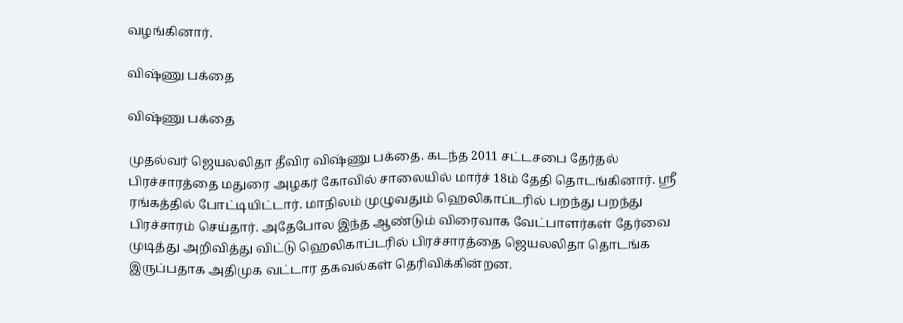வழங்கினார்.

விஷ்ணு பக்தை

விஷ்ணு பக்தை

முதல்வர் ஜெயலலிதா தீவிர விஷ்ணு பக்தை. கடந்த 2011 சட்டசபை தேர்தல் பிரச்சாரத்தை மதுரை அழகர் கோவில் சாலையில் மார்ச் 18ம் தேதி தொடங்கினார். ஸ்ரீ ரங்கத்தில் போட்டியிட்டார். மாநிலம் முழுவதும் ஹெலிகாப்டரில் பறந்து பறந்து பிரச்சாரம் செய்தார். அதேபோல இந்த ஆண்டும் விரைவாக வேட்பாளர்கள் தேர்வை முடித்து அறிவித்து விட்டு ஹெலிகாப்டரில் பிரச்சாரத்தை ஜெயலலிதா தொடங்க இருப்பதாக அதிமுக வட்டார தகவல்கள் தெரிவிக்கின்றன.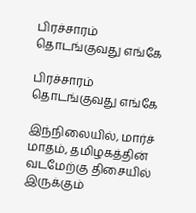பிரச்சாரம் தொடங்குவது எங்கே

பிரச்சாரம் தொடங்குவது எங்கே

இந்நிலையில், மார்ச் மாதம், தமிழகத்தின் வடமேற்கு திசையில் இருக்கும்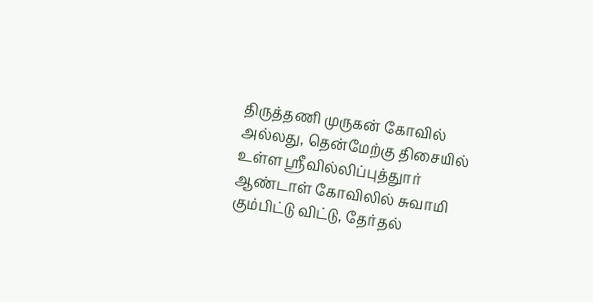திருத்தணி முருகன் கோவில் அல்லது, தென்மேற்கு திசையில் உள்ள ஸ்ரீவில்லிப்புத்துார் ஆண்டாள் கோவிலில் சுவாமி கும்பிட்டு விட்டு, தேர்தல்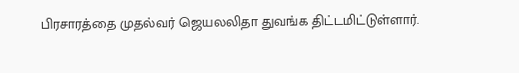பிரசாரத்தை முதல்வர் ஜெயலலிதா துவங்க திட்டமிட்டுள்ளார்.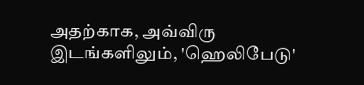அதற்காக, அவ்விரு இடங்களிலும், 'ஹெலிபேடு'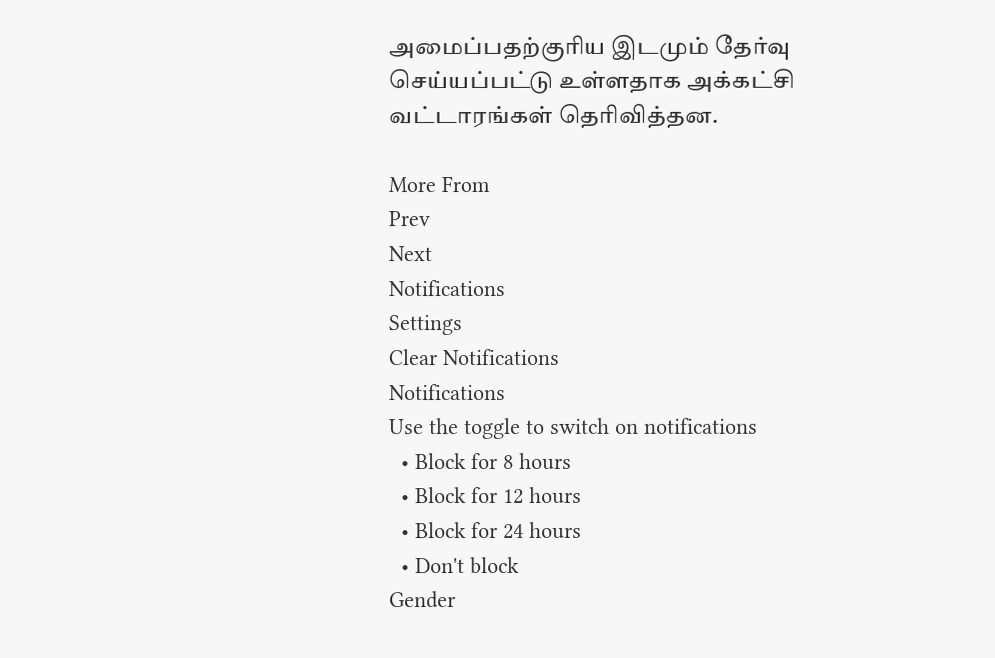அமைப்பதற்குரிய இடமும் தேர்வு செய்யப்பட்டு உள்ளதாக அக்கட்சி வட்டாரங்கள் தெரிவித்தன.

More From
Prev
Next
Notifications
Settings
Clear Notifications
Notifications
Use the toggle to switch on notifications
  • Block for 8 hours
  • Block for 12 hours
  • Block for 24 hours
  • Don't block
Gender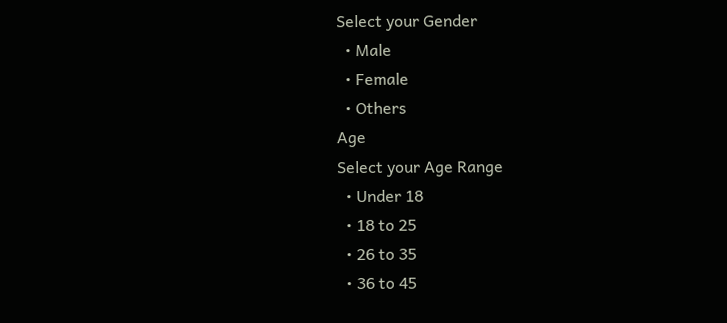Select your Gender
  • Male
  • Female
  • Others
Age
Select your Age Range
  • Under 18
  • 18 to 25
  • 26 to 35
  • 36 to 45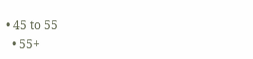• 45 to 55
  • 55+